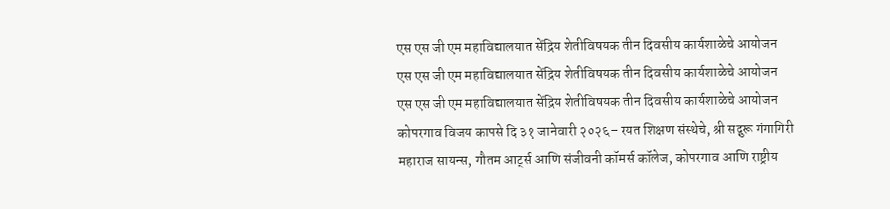एस एस जी एम महाविद्यालयात सेंद्रिय शेतीविषयक तीन दिवसीय कार्यशाळेचे आयोजन
एस एस जी एम महाविद्यालयात सेंद्रिय शेतीविषयक तीन दिवसीय कार्यशाळेचे आयोजन
एस एस जी एम महाविद्यालयात सेंद्रिय शेतीविषयक तीन दिवसीय कार्यशाळेचे आयोजन
कोपरगाव विजय कापसे दि ३१ जानेवारी २०२६– रयत शिक्षण संस्थेचे, श्री सद्गुरू गंगागिरी महाराज सायन्स, गौतम आर्ट्स आणि संजीवनी कॉमर्स कॉलेज, कोपरगाव आणि राष्ट्रीय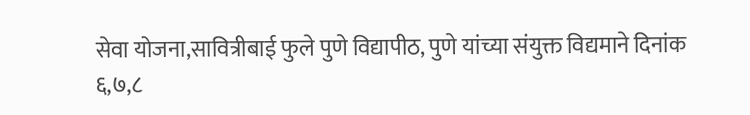सेवा योजना,सावित्रीबाई फुले पुणे विद्यापीठ, पुणे यांच्या संयुक्त विद्यमाने दिनांक ६,७,८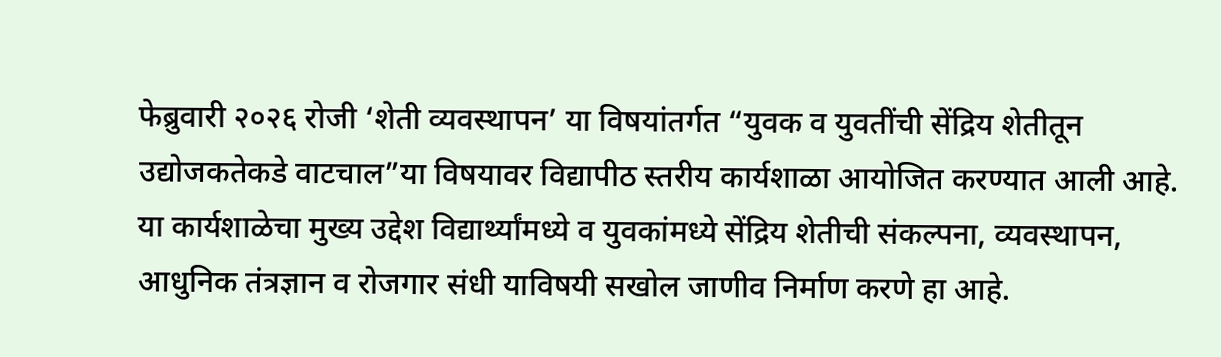फेब्रुवारी २०२६ रोजी ‘शेती व्यवस्थापन’ या विषयांतर्गत “युवक व युवतींची सेंद्रिय शेतीतून उद्योजकतेकडे वाटचाल”या विषयावर विद्यापीठ स्तरीय कार्यशाळा आयोजित करण्यात आली आहे. या कार्यशाळेचा मुख्य उद्देश विद्यार्थ्यांमध्ये व युवकांमध्ये सेंद्रिय शेतीची संकल्पना, व्यवस्थापन, आधुनिक तंत्रज्ञान व रोजगार संधी याविषयी सखोल जाणीव निर्माण करणे हा आहे.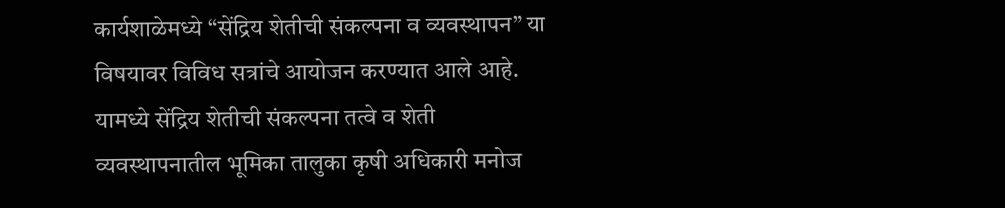कार्यशाळेमध्ये “सेंद्रिय शेतीची संकल्पना व व्यवस्थापन” या विषयावर विविध सत्रांचे आयोजन करण्यात आले आहे. यामध्ये सेंद्रिय शेतीची संकल्पना तत्वे व शेती व्यवस्थापनातील भूमिका तालुका कृषी अधिकारी मनोज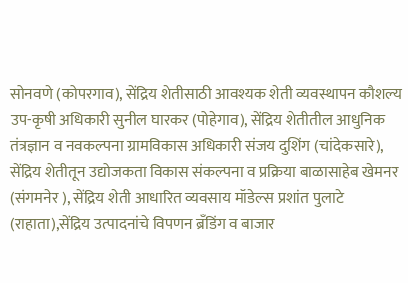सोनवणे (कोपरगाव), सेंद्रिय शेतीसाठी आवश्यक शेती व्यवस्थापन कौशल्य उप-कृषी अधिकारी सुनील घारकर (पोहेगाव), सेंद्रिय शेतीतील आधुनिक तंत्रज्ञान व नवकल्पना ग्रामविकास अधिकारी संजय दुशिंग (चांदेकसारे), सेंद्रिय शेतीतून उद्योजकता विकास संकल्पना व प्रक्रिया बाळासाहेब खेमनर (संगमनेर ), सेंद्रिय शेती आधारित व्यवसाय मॉडेल्स प्रशांत पुलाटे (राहाता),सेंद्रिय उत्पादनांचे विपणन ब्रँडिंग व बाजार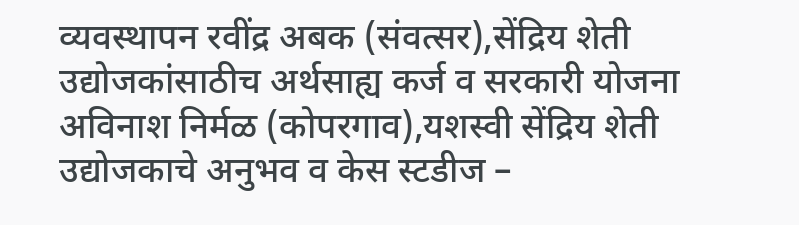व्यवस्थापन रवींद्र अबक (संवत्सर),सेंद्रिय शेती उद्योजकांसाठीच अर्थसाह्य कर्ज व सरकारी योजना अविनाश निर्मळ (कोपरगाव),यशस्वी सेंद्रिय शेती उद्योजकाचे अनुभव व केस स्टडीज –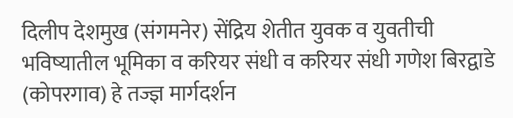दिलीप देशमुख (संगमनेर) सेंद्रिय शेतीत युवक व युवतीची भविष्यातील भूमिका व करियर संधी व करियर संधी गणेश बिरद्वाडे (कोपरगाव) हे तज्ज्ञ मार्गदर्शन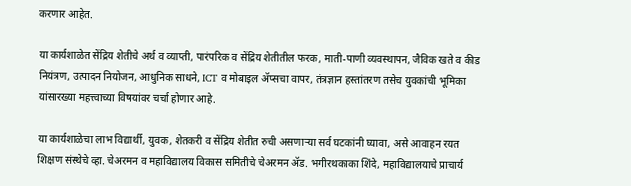करणार आहेत.

या कार्यशाळेत सेंद्रिय शेतीचे अर्थ व व्याप्ती, पारंपरिक व सेंद्रिय शेतीतील फरक, माती-पाणी व्यवस्थापन, जैविक खते व कीड नियंत्रण, उत्पादन नियोजन, आधुनिक साधने, ICT व मोबाइल ॲप्सचा वापर, तंत्रज्ञान हस्तांतरण तसेच युवकांची भूमिका यांसारख्या महत्त्वाच्या विषयांवर चर्चा होणार आहे.

या कार्यशाळेचा लाभ विद्यार्थी, युवक, शेतकरी व सेंद्रिय शेतीत रुची असणाऱ्या सर्व घटकांनी घ्यावा, असे आवाहन रयत शिक्षण संस्थेचे व्हा. चेअरमन व महाविद्यालय विकास समितीचे चेअरमन ॲड. भगीरथकाका शिंदे, महाविद्यालयाचे प्राचार्य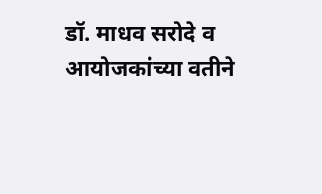डॉ. माधव सरोदे व आयोजकांच्या वतीने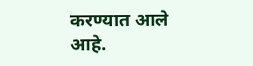करण्यात आले आहे.